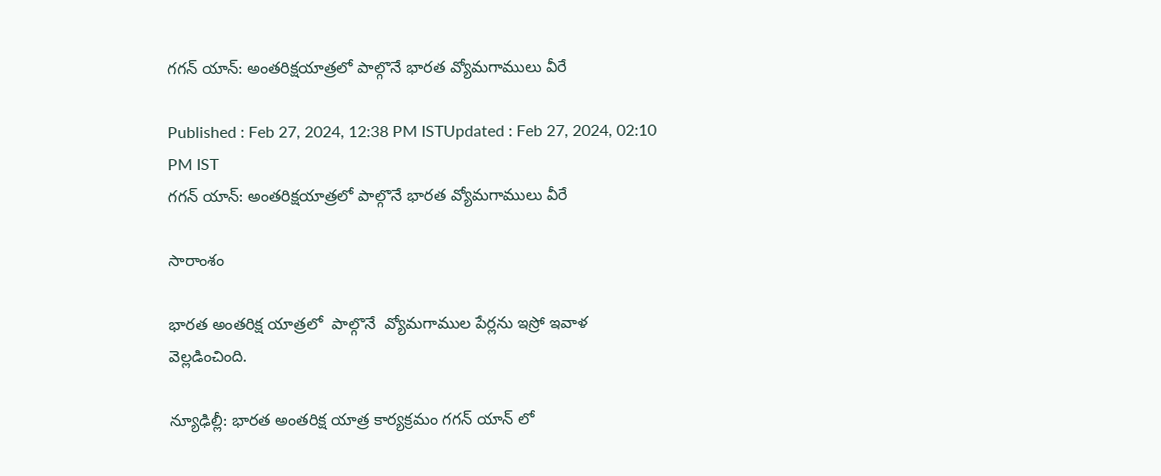గగన్ యాన్‌: అంతరిక్షయాత్రలో పాల్గొనే భారత వ్యోమగాములు వీరే

Published : Feb 27, 2024, 12:38 PM ISTUpdated : Feb 27, 2024, 02:10 PM IST
గగన్ యాన్‌: అంతరిక్షయాత్రలో పాల్గొనే భారత వ్యోమగాములు వీరే

సారాంశం

భారత అంతరిక్ష యాత్రలో  పాల్గొనే  వ్యోమగాముల పేర్లను ఇస్రో ఇవాళ వెల్లడించింది.

న్యూఢిల్లీ: భారత అంతరిక్ష యాత్ర కార్యక్రమం గగన్ యాన్ లో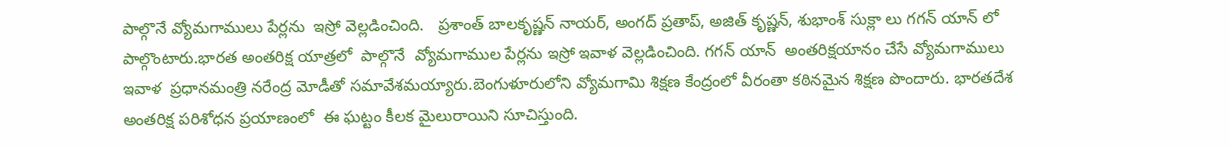పాల్గొనే వ్యోమగాములు పేర్లను  ఇస్రో వెల్లడించింది.   ప్రశాంత్ బాలకృష్ణన్ నాయర్, అంగద్ ప్రతాప్, అజిత్ కృష్ణన్, శుభాంశ్ సుక్లా లు గగన్ యాన్ లో పాల్గొంటారు.భారత అంతరిక్ష యాత్రలో  పాల్గొనే  వ్యోమగాముల పేర్లను ఇస్రో ఇవాళ వెల్లడించింది. గగన్ యాన్  అంతరిక్షయానం చేసే వ్యోమగాములు  ఇవాళ  ప్రధానమంత్రి నరేంద్ర మోడీతో సమావేశమయ్యారు.బెంగుళూరులోని వ్యోమగామి శిక్షణ కేంద్రంలో వీరంతా కఠినమైన శిక్షణ పొందారు. భారతదేశ అంతరిక్ష పరిశోధన ప్రయాణంలో  ఈ ఘట్టం కీలక మైలురాయిని సూచిస్తుంది.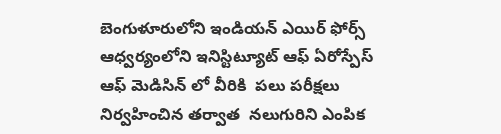బెంగుళూరులోని ఇండియన్ ఎయిర్ ఫోర్స్ ఆధ్వర్యంలోని ఇనిస్టిట్యూట్ ఆఫ్ ఏరోస్పేస్ ఆఫ్ మెడిసిన్ లో వీరికి  పలు పరీక్షలు నిర్వహించిన తర్వాత  నలుగురిని ఎంపిక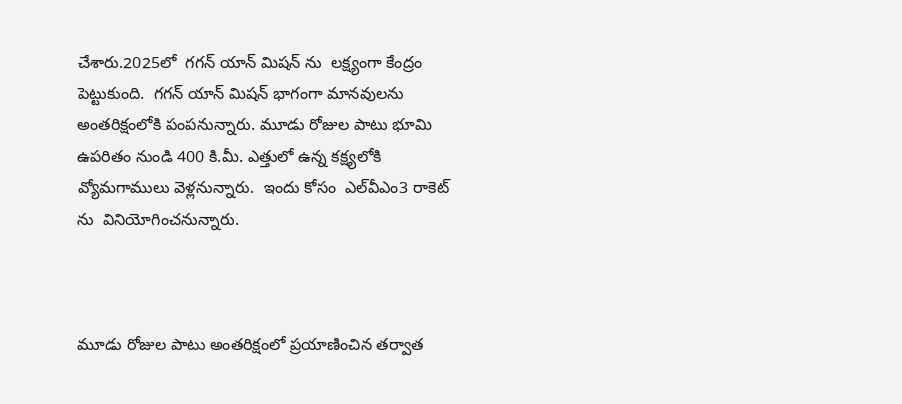చేశారు.2025లో  గగన్ యాన్ మిషన్ ను  లక్ష్యంగా కేంద్రం పెట్టుకుంది.  గగన్ యాన్ మిషన్ భాగంగా మానవులను అంతరిక్షంలోకి పంపనున్నారు. మూడు రోజుల పాటు భూమి ఉపరితం నుండి 400 కి.మీ. ఎత్తులో ఉన్న కక్ష్యలోకి వ్యోమగాములు వెళ్లనున్నారు.  ఇందు కోసం  ఎల్‌వీఎం3 రాకెట్ ను  వినియోగించనున్నారు.



మూడు రోజుల పాటు అంతరిక్షంలో ప్రయాణించిన తర్వాత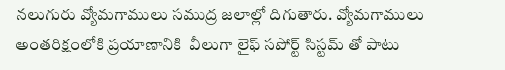నలుగురు వ్యోమగాములు సముద్ర జలాల్లో దిగుతారు. వ్యోమగాములు అంతరిక్షంలోకి ప్రయాణానికి  వీలుగా లైఫ్ సపోర్ట్ సిస్టమ్ తో పాటు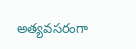అత్యవసరంగా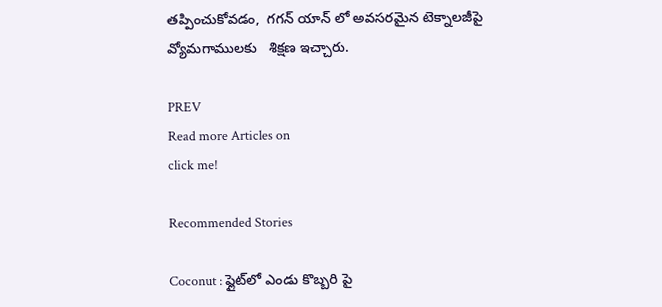తప్పించుకోవడం,  గగన్ యాన్ లో అవసరమైన టెక్నాలజీపై  వ్యోమగాములకు   శిక్షణ ఇచ్చారు.

PREV
Read more Articles on
click me!

Recommended Stories

Coconut : ఫ్లైట్‌లో ఎండు కొబ్బరి పై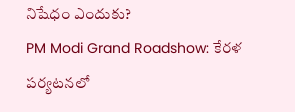నిషేధం ఎందుకు?
PM Modi Grand Roadshow: కేరళ పర్యటనలో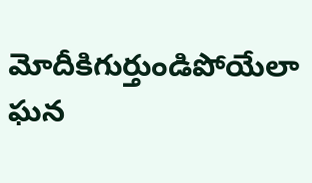మోదీకిగుర్తుండిపోయేలా ఘన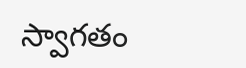స్వాగతం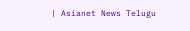| Asianet News Telugu